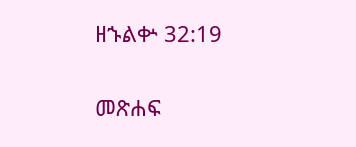ዘኁልቍ 32:19

መጽሐፍ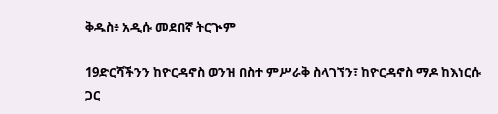ቅዱስ፥ አዲሱ መደበኛ ትርጒም

19ድርሻችንን ከዮርዳኖስ ወንዝ በስተ ምሥራቅ ስላገኘን፣ ከዮርዳኖስ ማዶ ከእነርሱ ጋር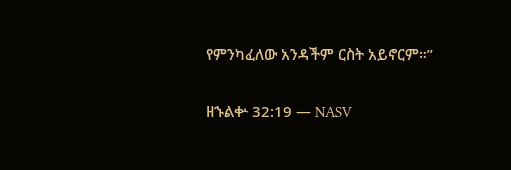የምንካፈለው አንዳችም ርስት አይኖርም።”

ዘኁልቍ 32:19 — NASV